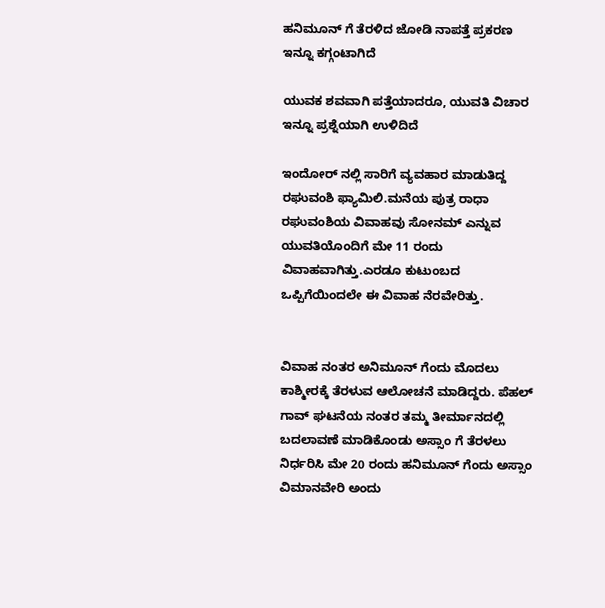ಹನಿಮೂನ್ ಗೆ ತೆರಳಿದ ಜೋಡಿ ನಾಪತ್ತೆ ಪ್ರಕರಣ ಇನ್ನೂ ಕಗ್ಗಂಟಾಗಿದೆ

ಯುವಕ ಶವವಾಗಿ ಪತ್ತೆಯಾದರೂ, ಯುವತಿ ವಿಚಾರ ಇನ್ನೂ ಪ್ರಶ್ನೆಯಾಗಿ ಉಳಿದಿದೆ

ಇಂದೋರ್ ನಲ್ಲಿ ಸಾರಿಗೆ ವ್ಯವಹಾರ ಮಾಡುತಿದ್ದ ರಘುವಂಶಿ ಫ್ಯಾಮಿಲಿ.ಮನೆಯ ಪುತ್ರ ರಾಧಾ ರಘುವಂಶಿಯ ವಿವಾಹವು ಸೋನಮ್ ಎನ್ನುವ ಯುವತಿಯೊಂದಿಗೆ ಮೇ 11 ರಂದು ವಿವಾಹವಾಗಿತ್ತು.ಎರಡೂ ಕುಟುಂಬದ ಒಪ್ಪಿಗೆಯಿಂದಲೇ ಈ ವಿವಾಹ ನೆರವೇರಿತ್ತು.


ವಿವಾಹ ನಂತರ ಅನಿಮೂನ್ ಗೆಂದು ಮೊದಲು ಕಾಶ್ಮೀರಕ್ಕೆ ತೆರಳುವ ಆಲೋಚನೆ ಮಾಡಿದ್ದರು. ಪೆಹಲ್ ಗಾವ್ ಘಟನೆಯ ನಂತರ ತಮ್ಮ ತೀರ್ಮಾನದಲ್ಲಿ ಬದಲಾವಣೆ ಮಾಡಿಕೊಂಡು ಅಸ್ಸಾಂ ಗೆ ತೆರಳಲು ನಿರ್ಧರಿಸಿ ಮೇ 20 ರಂದು ಹನಿಮೂನ್ ಗೆಂದು ಅಸ್ಸಾಂ ವಿಮಾನವೇರಿ ಅಂದು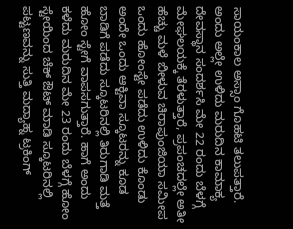ಸಾಯಂಕಾಲ ಅಸ್ಸಾಂ ಗೊಹಟಿ ತಲುಪತ್ತಾರೆ. ಅಂದು ಅಲ್ಲೇ ಉಳಿದು ಮರುದಿನ ಕಾಮಾಕ್ಯ ದೇವಸ್ಥಾನ ಸಂದರ್ಶಸಿ ಮೇ 22 ರಂದು ಬೆಳಗ್ಗೆ ಮೇಘಲಯಕ್ಕೆ ತೆರಳುತ್ತಾರೆ, ಪ್ರಪಂಚದಲ್ಲೇ ಅತೀ ಹೆಚ್ಚು ಮಳೆ ಬೀಳುವ ಚಿರಾಪುಂಜಿಯಾ ಸಮೀಪ ಒಂದು ಹೋಂಸ್ಟೇ ಪಡೆದು ಉಳಿದು ಕೊಂಡು ಅಂದೇ ಒಂದು ಆಕ್ಟಿವಾ ಸ್ಕೂಟರನ್ನು ಕೂಡ ಬಾಡಿಗೆ ಪಡೆದು ಸ್ಕೂಟರಿನಲ್ಲಿ ತಿರುಗಾಡಿ ಮತ್ತೆ ಹೋಂ ಸ್ಟೇಗೆ ವಾಪಸಗುತ್ತಾರೆ. ಹಾಗೆ ಅಂದು ಕಳೆದು ಮರುದಿನ ಮೇ 23 ರಂದು ಬೆಳಗ್ಗೆ ಹೋಂ ಸ್ಟೇಯಿಂದ ಚೆಕ್ ಔಟ್ ಮಾಡಿ ಸ್ಕೂಟರಿನಲ್ಲಿ ಪಟ್ಟಣವನ್ನು ಸುತ್ತಿ ಮದ್ಯಾಹ್ನ ಟ್ರಕಿಂಗ್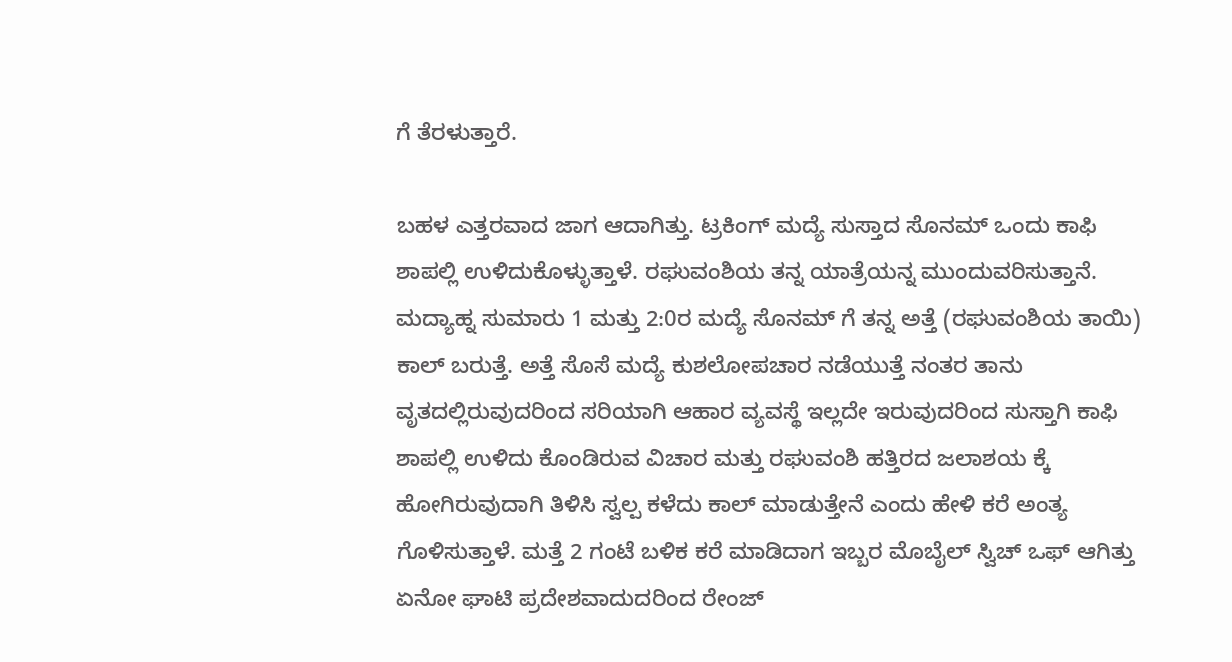ಗೆ ತೆರಳುತ್ತಾರೆ.

ಬಹಳ ಎತ್ತರವಾದ ಜಾಗ ಆದಾಗಿತ್ತು. ಟ್ರಕಿಂಗ್ ಮದ್ಯೆ ಸುಸ್ತಾದ ಸೊನಮ್ ಒಂದು ಕಾಫಿ ಶಾಪಲ್ಲಿ ಉಳಿದುಕೊಳ್ಳುತ್ತಾಳೆ. ರಘುವಂಶಿಯ ತನ್ನ ಯಾತ್ರೆಯನ್ನ ಮುಂದುವರಿಸುತ್ತಾನೆ. ಮದ್ಯಾಹ್ನ ಸುಮಾರು 1 ಮತ್ತು 2:0ರ ಮದ್ಯೆ ಸೊನಮ್ ಗೆ ತನ್ನ ಅತ್ತೆ (ರಘುವಂಶಿಯ ತಾಯಿ) ಕಾಲ್ ಬರುತ್ತೆ. ಅತ್ತೆ ಸೊಸೆ ಮದ್ಯೆ ಕುಶಲೋಪಚಾರ ನಡೆಯುತ್ತೆ ನಂತರ ತಾನು ವೃತದಲ್ಲಿರುವುದರಿಂದ ಸರಿಯಾಗಿ ಆಹಾರ ವ್ಯವಸ್ಥೆ ಇಲ್ಲದೇ ಇರುವುದರಿಂದ ಸುಸ್ತಾಗಿ ಕಾಫಿ ಶಾಪಲ್ಲಿ ಉಳಿದು ಕೊಂಡಿರುವ ವಿಚಾರ ಮತ್ತು ರಘುವಂಶಿ ಹತ್ತಿರದ ಜಲಾಶಯ ಕ್ಕೆ ಹೋಗಿರುವುದಾಗಿ ತಿಳಿಸಿ ಸ್ವಲ್ಪ ಕಳೆದು ಕಾಲ್ ಮಾಡುತ್ತೇನೆ ಎಂದು ಹೇಳಿ ಕರೆ ಅಂತ್ಯ ಗೊಳಿಸುತ್ತಾಳೆ. ಮತ್ತೆ 2 ಗಂಟೆ ಬಳಿಕ ಕರೆ ಮಾಡಿದಾಗ ಇಬ್ಬರ ಮೊಬೈಲ್ ಸ್ವಿಚ್ ಒಫ್ ಆಗಿತ್ತು ಏನೋ ಘಾಟಿ ಪ್ರದೇಶವಾದುದರಿಂದ ರೇಂಜ್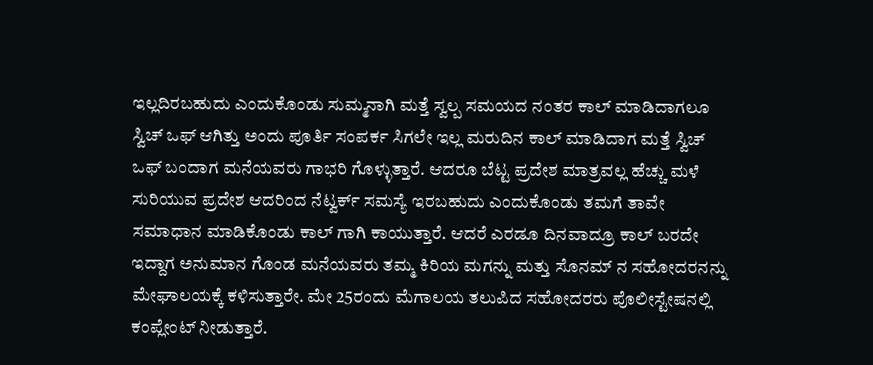ಇಲ್ಲದಿರಬಹುದು ಎಂದುಕೊಂಡು ಸುಮ್ಮನಾಗಿ ಮತ್ತೆ ಸ್ವಲ್ಪ ಸಮಯದ ನಂತರ ಕಾಲ್ ಮಾಡಿದಾಗಲೂ ಸ್ವಿಚ್ ಒಫ್ ಆಗಿತ್ತು ಅಂದು ಪೂರ್ತಿ ಸಂಪರ್ಕ ಸಿಗಲೇ ಇಲ್ಲ ಮರುದಿನ ಕಾಲ್ ಮಾಡಿದಾಗ ಮತ್ತೆ ಸ್ವಿಚ್ ಒಫ್ ಬಂದಾಗ ಮನೆಯವರು ಗಾಭರಿ ಗೊಳ್ಳುತ್ತಾರೆ. ಆದರೂ ಬೆಟ್ಟ ಪ್ರದೇಶ ಮಾತ್ರವಲ್ಲ ಹೆಚ್ಚು ಮಳೆ ಸುರಿಯುವ ಪ್ರದೇಶ ಆದರಿಂದ ನೆಟ್ವರ್ಕ್ ಸಮಸ್ಯೆ ಇರಬಹುದು ಎಂದುಕೊಂಡು ತಮಗೆ ತಾವೇ ಸಮಾಧಾನ ಮಾಡಿಕೊಂಡು ಕಾಲ್ ಗಾಗಿ ಕಾಯುತ್ತಾರೆ. ಆದರೆ ಎರಡೂ ದಿನವಾದ್ರೂ ಕಾಲ್ ಬರದೇ ಇದ್ದಾಗ ಅನುಮಾನ ಗೊಂಡ ಮನೆಯವರು ತಮ್ಮ ಕಿರಿಯ ಮಗನ್ನು ಮತ್ತು ಸೊನಮ್ ನ ಸಹೋದರನನ್ನು ಮೇಘಾಲಯಕ್ಕೆ ಕಳಿಸುತ್ತಾರೇ. ಮೇ 25ರಂದು ಮೆಗಾಲಯ ತಲುಪಿದ ಸಹೋದರರು ಪೊಲೀಸ್ಟೇಷನಲ್ಲಿ ಕಂಪ್ಲೇಂಟ್ ನೀಡುತ್ತಾರೆ.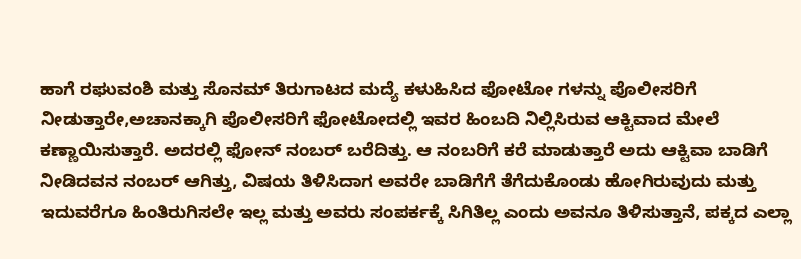ಹಾಗೆ ರಘುವಂಶಿ ಮತ್ತು ಸೊನಮ್ ತಿರುಗಾಟದ ಮದ್ಯೆ ಕಳುಹಿಸಿದ ಫೋಟೋ ಗಳನ್ನು ಪೊಲೀಸರಿಗೆ ನೀಡುತ್ತಾರೇ,ಅಚಾನಕ್ಕಾಗಿ ಪೊಲೀಸರಿಗೆ ಫೋಟೋದಲ್ಲಿ ಇವರ ಹಿಂಬದಿ ನಿಲ್ಲಿಸಿರುವ ಆಕ್ಟಿವಾದ ಮೇಲೆ ಕಣ್ಣಾಯಿಸುತ್ತಾರೆ. ಅದರಲ್ಲಿ ಫೋನ್ ನಂಬರ್ ಬರೆದಿತ್ತು. ಆ ನಂಬರಿಗೆ ಕರೆ ಮಾಡುತ್ತಾರೆ ಅದು ಆಕ್ಟಿವಾ ಬಾಡಿಗೆ ನೀಡಿದವನ ನಂಬರ್ ಆಗಿತ್ತು, ವಿಷಯ ತಿಳಿಸಿದಾಗ ಅವರೇ ಬಾಡಿಗೆಗೆ ತೆಗೆದುಕೊಂಡು ಹೋಗಿರುವುದು ಮತ್ತು ಇದುವರೆಗೂ ಹಿಂತಿರುಗಿಸಲೇ ಇಲ್ಲ ಮತ್ತು ಅವರು ಸಂಪರ್ಕಕ್ಕೆ ಸಿಗಿತಿಲ್ಲ ಎಂದು ಅವನೂ ತಿಳಿಸುತ್ತಾನೆ, ಪಕ್ಕದ ಎಲ್ಲಾ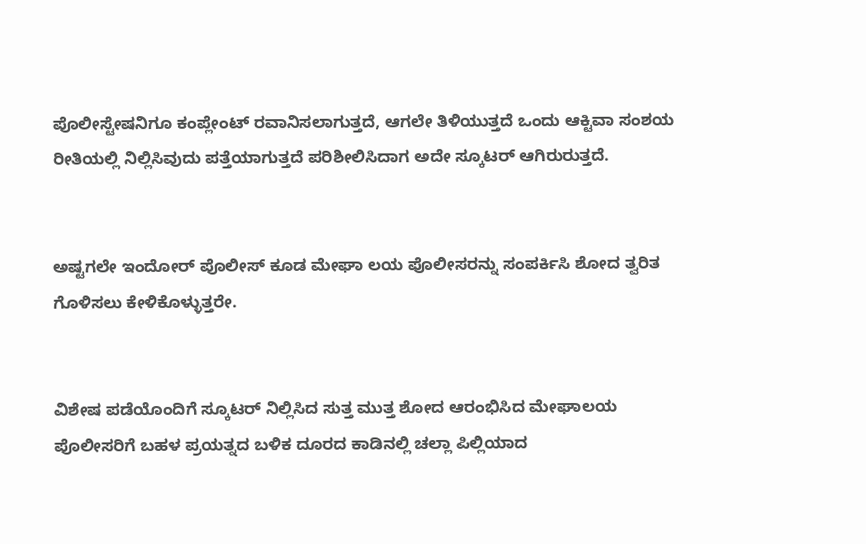ಪೊಲೀಸ್ಟೇಷನಿಗೂ ಕಂಪ್ಲೇಂಟ್ ರವಾನಿಸಲಾಗುತ್ತದೆ, ಆಗಲೇ ತಿಳಿಯುತ್ತದೆ ಒಂದು ಆಕ್ಟಿವಾ ಸಂಶಯ ರೀತಿಯಲ್ಲಿ ನಿಲ್ಲಿಸಿವುದು ಪತ್ತೆಯಾಗುತ್ತದೆ ಪರಿಶೀಲಿಸಿದಾಗ ಅದೇ ಸ್ಕೂಟರ್ ಆಗಿರುರುತ್ತದೆ.


ಅಷ್ಟಗಲೇ ಇಂದೋರ್ ಪೊಲೀಸ್ ಕೂಡ ಮೇಘಾ ಲಯ ಪೊಲೀಸರನ್ನು ಸಂಪರ್ಕಿಸಿ ಶೋದ ತ್ವರಿತ ಗೊಳಿಸಲು ಕೇಳಿಕೊಳ್ಳುತ್ತರೇ.


ವಿಶೇಷ ಪಡೆಯೊಂದಿಗೆ ಸ್ಕೂಟರ್ ನಿಲ್ಲಿಸಿದ ಸುತ್ತ ಮುತ್ತ ಶೋದ ಆರಂಭಿಸಿದ ಮೇಘಾಲಯ ಪೊಲೀಸರಿಗೆ ಬಹಳ ಪ್ರಯತ್ನದ ಬಳಿಕ ದೂರದ ಕಾಡಿನಲ್ಲಿ ಚಲ್ಲಾ ಪಿಲ್ಲಿಯಾದ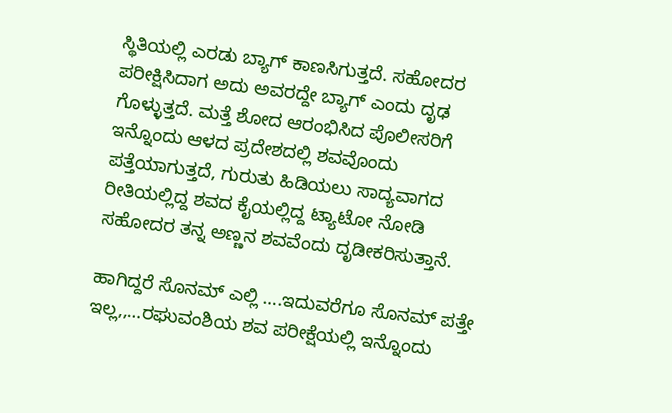ಸ್ಥಿತಿಯಲ್ಲಿ ಎರಡು ಬ್ಯಾಗ್ ಕಾಣಸಿಗುತ್ತದೆ. ಸಹೋದರ ಪರೀಕ್ಷಿಸಿದಾಗ ಅದು ಅವರದ್ದೇ ಬ್ಯಾಗ್ ಎಂದು ದೃಢ ಗೊಳ್ಳುತ್ತದೆ. ಮತ್ತೆ ಶೋದ ಆರಂಭಿಸಿದ ಪೊಲೀಸರಿಗೆ ಇನ್ನೊಂದು ಆಳದ ಪ್ರದೇಶದಲ್ಲಿ ಶವವೊಂದು ಪತ್ತೆಯಾಗುತ್ತದೆ, ಗುರುತು ಹಿಡಿಯಲು ಸಾದ್ಯವಾಗದ ರೀತಿಯಲ್ಲಿದ್ದ ಶವದ ಕೈಯಲ್ಲಿದ್ದ ಟ್ಯಾಟೋ ನೋಡಿ ಸಹೋದರ ತನ್ನ ಅಣ್ಣನ ಶವವೆಂದು ದೃಡೀಕರಿಸುತ್ತಾನೆ.

ಹಾಗಿದ್ದರೆ ಸೊನಮ್ ಎಲ್ಲಿ ….ಇದುವರೆಗೂ ಸೊನಮ್ ಪತ್ತೇ ಇಲ್ಲ,,…ರಘುವಂಶಿಯ ಶವ ಪರೀಕ್ಷೆಯಲ್ಲಿ ಇನ್ನೊಂದು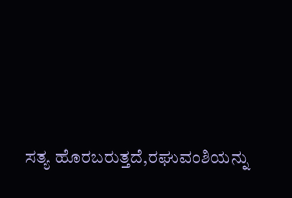ಸತ್ಯ ಹೊರಬರುತ್ತದೆ,ರಘುವಂಶಿಯನ್ನು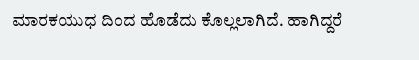ಮಾರಕಯುಧ ದಿಂದ ಹೊಡೆದು ಕೊಲ್ಲಲಾಗಿದೆ. ಹಾಗಿದ್ದರೆ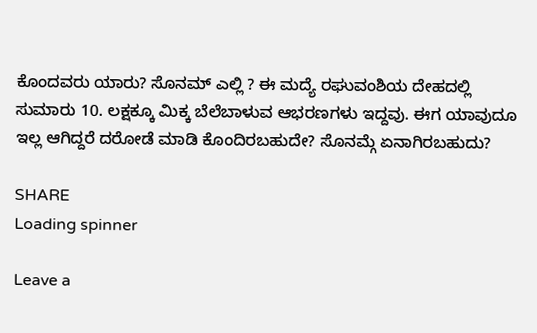ಕೊಂದವರು ಯಾರು? ಸೊನಮ್ ಎಲ್ಲಿ ? ಈ ಮದ್ಯೆ ರಘುವಂಶಿಯ ದೇಹದಲ್ಲಿ ಸುಮಾರು 10. ಲಕ್ಷಕ್ಕೂ ಮಿಕ್ಕ ಬೆಲೆಬಾಳುವ ಆಭರಣಗಳು ಇದ್ದವು. ಈಗ ಯಾವುದೂ ಇಲ್ಲ ಆಗಿದ್ದರೆ ದರೋಡೆ ಮಾಡಿ ಕೊಂದಿರಬಹುದೇ? ಸೊನಮ್ಗೆ ಏನಾಗಿರಬಹುದು?

SHARE
Loading spinner

Leave a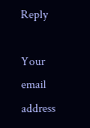Reply

Your email address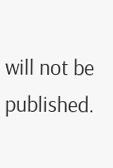will not be published.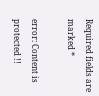Required fields are marked *

error: Content is protected !!